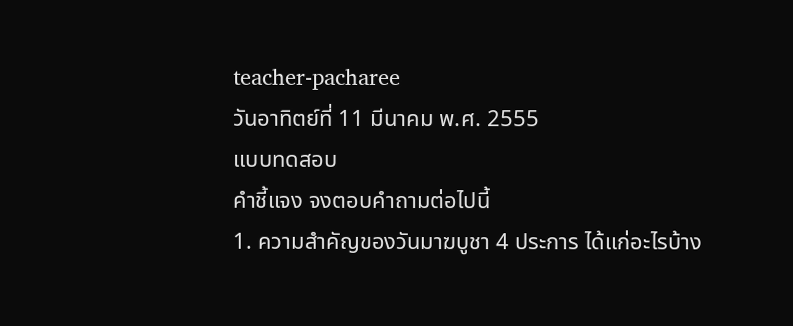teacher-pacharee
วันอาทิตย์ที่ 11 มีนาคม พ.ศ. 2555
แบบทดสอบ
คำชี้แจง จงตอบคำถามต่อไปนี้
1. ความสำคัญของวันมาฆบูชา 4 ประการ ได้แก่อะไรบ้าง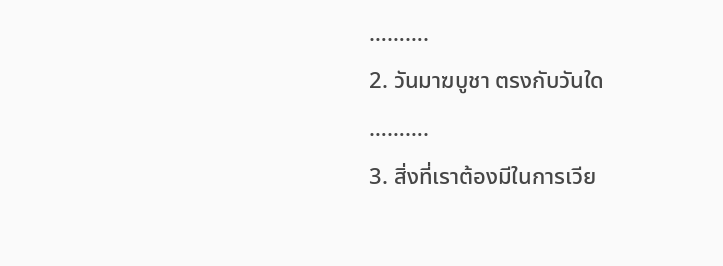……….
2. วันมาฆบูชา ตรงกับวันใด
……….
3. สิ่งที่เราต้องมีในการเวีย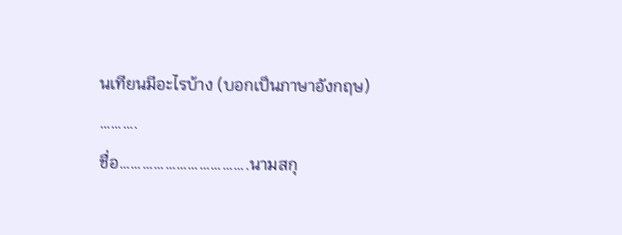นเทียนมีอะไรบ้าง (บอกเป็นภาษาอังกฤษ)
……….
ชื่อ…………………………….นามสกุ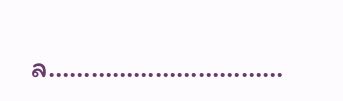ล……………………………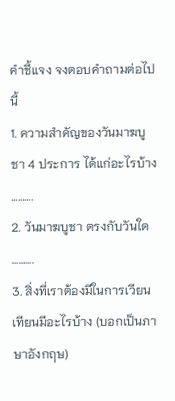คำชี้แจง จงตอบคำถามต่อไปนี้
1. ความสำคัญของวันมาฆบูชา 4 ประการ ได้แก่อะไรบ้าง
……….
2. วันมาฆบูชา ตรงกับวันใด
……….
3. สิ่งที่เราต้องมีในการเวียนเทียนมีอะไรบ้าง (บอกเป็นภาษาอังกฤษ)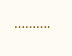……….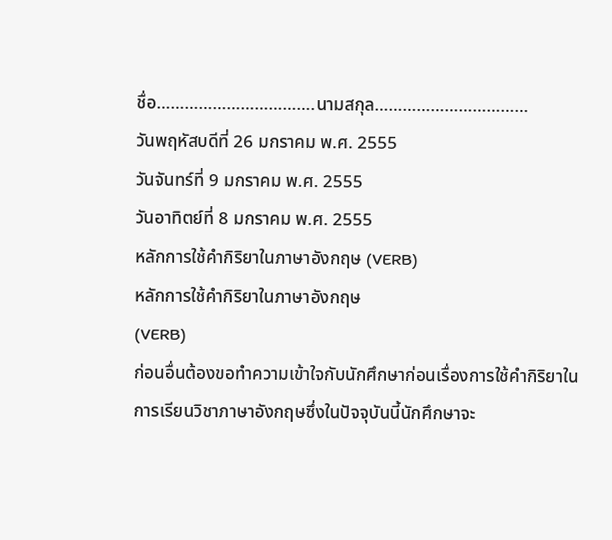ชื่อ…………………………….นามสกุล……………………………
วันพฤหัสบดีที่ 26 มกราคม พ.ศ. 2555
วันจันทร์ที่ 9 มกราคม พ.ศ. 2555
วันอาทิตย์ที่ 8 มกราคม พ.ศ. 2555
หลักการใช้คำกิริยาในภาษาอังกฤษ (VERB)
หลักการใช้คำกิริยาในภาษาอังกฤษ
(VERB)
ก่อนอื่นต้องขอทำความเข้าใจกับนักศึกษาก่อนเรื่องการใช้คำกิริยาในการเรียนวิชาภาษาอังกฤษซึ่งในปัจจุบันนี้นักศึกษาจะ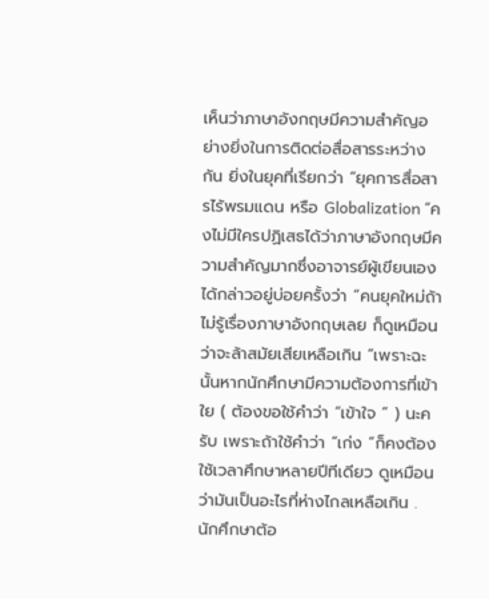เห็นว่าภาษาอังกฤษมีความสำคัญอย่างยิ่งในการติดต่อสื่อสารระหว่างกัน ยิ่งในยุคที่เรียกว่า “ยุคการสื่อสารไร้พรมแดน หรือ Globalization “คงไม่มีใครปฏิเสธได้ว่าภาษาอังกฤษมีความสำคัญมากซึ่งอาจารย์ผู้เขียนเอง ได้กล่าวอยู่บ่อยครั้งว่า “คนยุคใหม่ถ้าไม่รู้เรื่องภาษาอังกฤษเลย ก็ดูเหมือนว่าจะล้าสมัยเสียเหลือเกิน “เพราะฉะนั้นหากนักศึกษามีความต้องการที่เข้าใย ( ต้องขอใช้คำว่า “เข้าใจ “ ) นะครับ เพราะถ้าใช้คำว่า “เก่ง “ก็คงต้องใช้เวลาศึกษาหลายปีทีเดียว ดูเหมือนว่ามันเป็นอะไรที่ห่างไกลเหลือเกิน .
นักศึกษาต้อ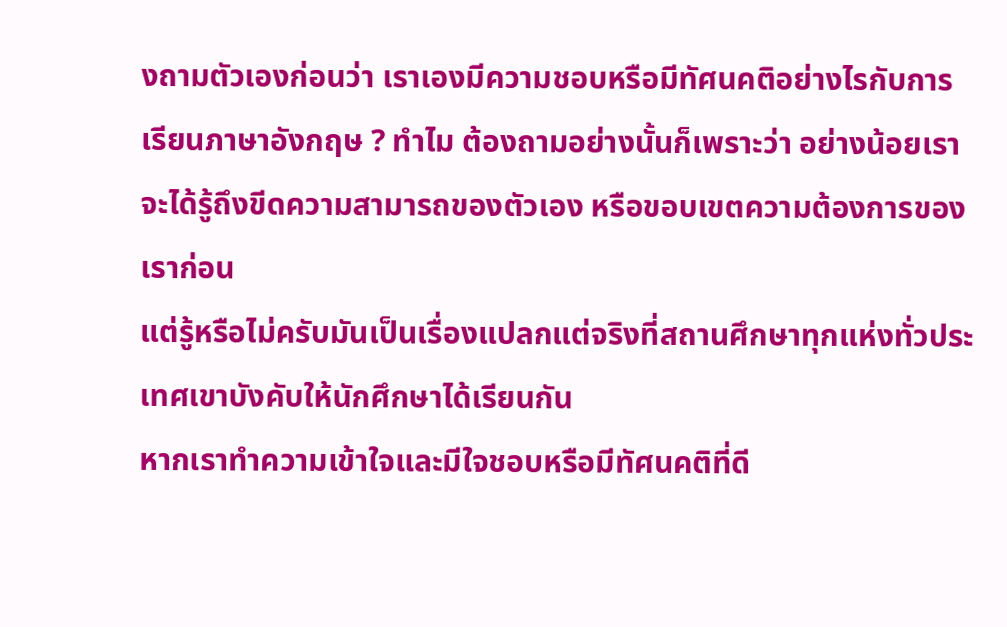งถามตัวเองก่อนว่า เราเองมีความชอบหรือมีทัศนคติอย่างไรกับการเรียนภาษาอังกฤษ ? ทำไม ต้องถามอย่างนั้นก็เพราะว่า อย่างน้อยเราจะได้รู้ถึงขีดความสามารถของตัวเอง หรือขอบเขตความต้องการของเราก่อน
แต่รู้หรือไม่ครับมันเป็นเรื่องแปลกแต่จริงที่สถานศึกษาทุกแห่งทั่วประเทศเขาบังคับให้นักศึกษาได้เรียนกัน
หากเราทำความเข้าใจและมีใจชอบหรือมีทัศนคติที่ดี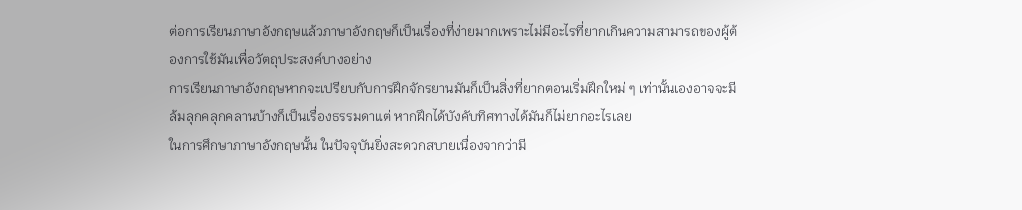ต่อการเรียนภาษาอังกฤษแล้วภาษาอังกฤษก็เป็นเรื่องที่ง่ายมากเพราะไม่มีอะไรที่ยากเกินความสามารถของผู้ต้องการใช้มันเพื่อวัตถุประสงค์บางอย่าง
การเรียนภาษาอังกฤษหากจะเปรียบกับการฝึกจักรยานมันก็เป็นสิ่งที่ยากตอนเริ่มฝึกใหม่ ๆ เท่านั้นเองอาจจะมีล้มลุกคลุกคลานบ้างก็เป็นเรื่องธรรมดาแต่ หากฝึกได้บังคับทิศทางได้มันก็ไม่ยากอะไรเลย
ในการศึกษาภาษาอังกฤษนั้น ในปัจจุบันยิ่งสะดวกสบายเนื่องจากว่ามี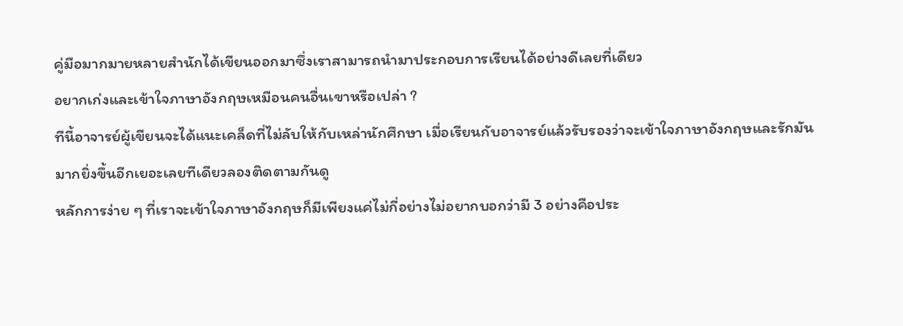คู่มือมากมายหลายสำนักได้เขียนออกมาซึ่งเราสามารถนำมาประกอบการเรียนได้อย่างดีเลยที่เดียว
อยากเก่งและเข้าใจภาษาอังกฤษเหมือนคนอื่นเขาหรือเปล่า ?
ทีนี้อาจารย์ผู้เขียนจะได้แนะเคล็ดที่ไม่ลับให้กับเหล่านักศึกษา เมื่อเรียนกับอาจารย์แล้วรับรองว่าจะเข้าใจภาษาอังกฤษและรักมันมากยิ่งขึ้นอีกเยอะเลยทีเดียวลองติดตามกันดู
หลักการง่าย ๆ ที่เราจะเข้าใจภาษาอังกฤษก็มีเพียงแค่ไม่กี่อย่างไม่อยากบอกว่ามี 3 อย่างคือประ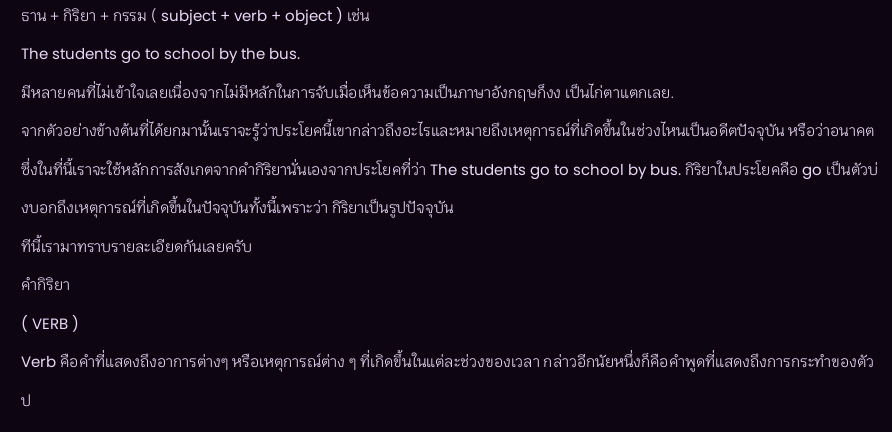ธาน + กิริยา + กรรม ( subject + verb + object ) เช่น
The students go to school by the bus.
มีหลายคนที่ไม่เข้าใจเลยเนื่องจากไม่มีหลักในการจับเมื่อเห็นข้อความเป็นภาษาอังกฤษก็งง เป็นไก่ตาแตกเลย.
จากตัวอย่างข้างต้นที่ได้ยกมานั้นเราจะรู้ว่าประโยคนี้เขากล่าวถึงอะไรและหมายถึงเหตุการณ์ที่เกิดขึ้นในช่วงไหนเป็นอดีตปัจจุบัน หรือว่าอนาคตซึ่งในที่นี้เราจะใช้หลักการสังเกตจากคำกิริยานั่นเองจากประโยคที่ว่า The students go to school by bus. กิริยาในประโยคคือ go เป็นตัวบ่งบอกถึงเหตุการณ์ที่เกิดขึ้นในปัจจุบันทั้งนี้เพราะว่า กิริยาเป็นรูปปัจจุบัน
ทีนี้เรามาทราบรายละเอียดกันเลยครับ
คำกิริยา
( VERB )
Verb คือคำที่แสดงถึงอาการต่างๆ หรือเหตุการณ์ต่าง ๆ ที่เกิดขึ้นในแต่ละช่วงของเวลา กล่าวอีกนัยหนึ่งก็คือคำพูดที่แสดงถึงการกระทำของตัวป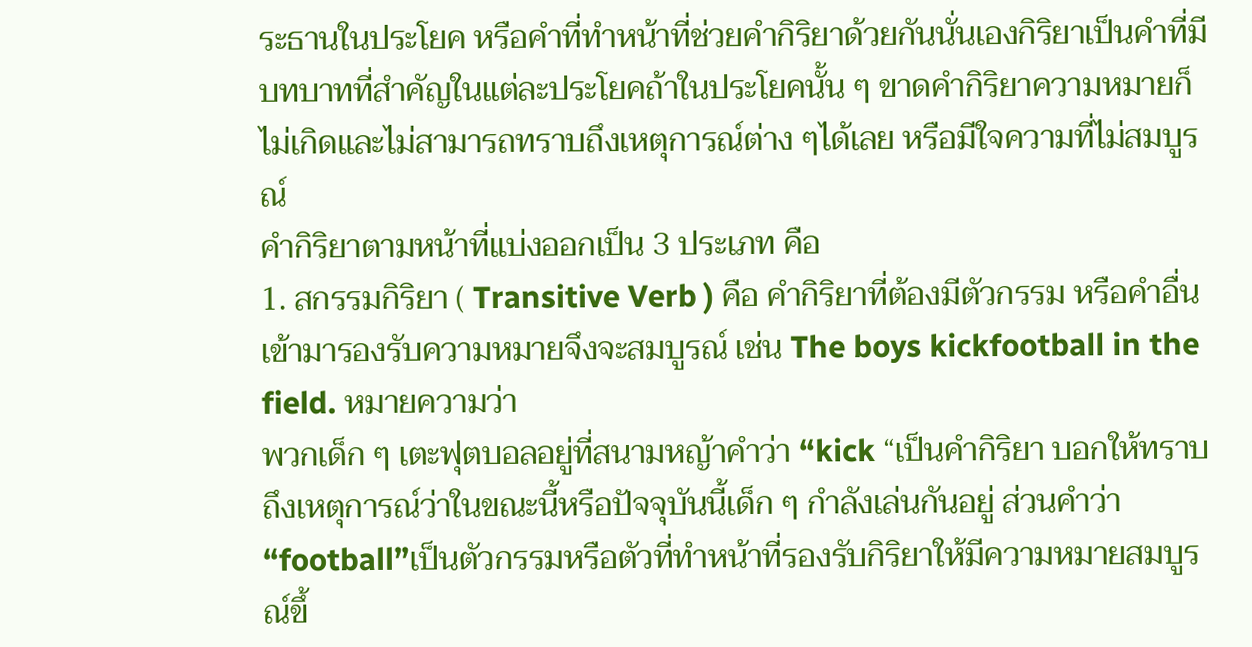ระธานในประโยค หรือคำที่ทำหน้าที่ช่วยคำกิริยาด้วยกันนั่นเองกิริยาเป็นคำที่มีบทบาทที่สำคัญในแต่ละประโยคถ้าในประโยคนั้น ๆ ขาดคำกิริยาความหมายก็ไม่เกิดและไม่สามารถทราบถึงเหตุการณ์ต่าง ๆได้เลย หรือมีใจความที่ไม่สมบูรณ์
คำกิริยาตามหน้าที่แบ่งออกเป็น 3 ประเภท คือ
1. สกรรมกิริยา ( Transitive Verb ) คือ คำกิริยาที่ต้องมีตัวกรรม หรือคำอื่นเข้ามารองรับความหมายจึงจะสมบูรณ์ เช่น The boys kickfootball in the field. หมายความว่า
พวกเด็ก ๆ เตะฟุตบอลอยู่ที่สนามหญ้าคำว่า “kick “เป็นคำกิริยา บอกให้ทราบถึงเหตุการณ์ว่าในขณะนี้หรือปัจจุบันนี้เด็ก ๆ กำลังเล่นกันอยู่ ส่วนคำว่า “football”เป็นตัวกรรมหรือตัวที่ทำหน้าที่รองรับกิริยาให้มีความหมายสมบูรณ์ขึ้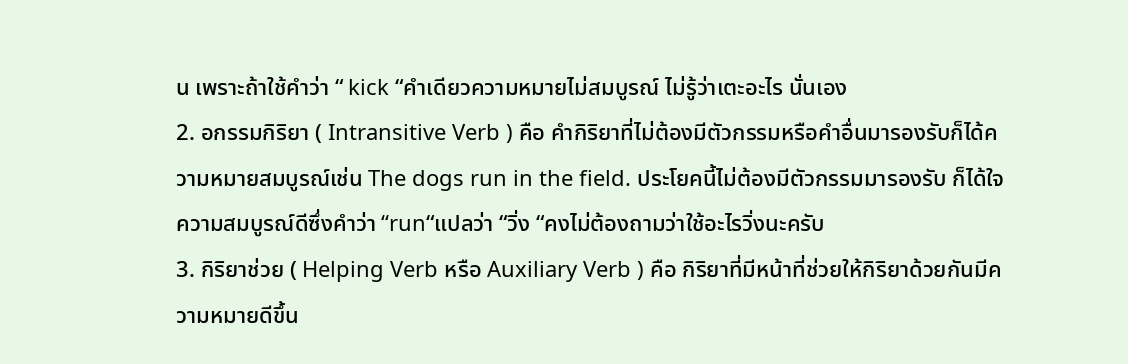น เพราะถ้าใช้คำว่า “ kick “คำเดียวความหมายไม่สมบูรณ์ ไม่รู้ว่าเตะอะไร นั่นเอง
2. อกรรมกิริยา ( Intransitive Verb ) คือ คำกิริยาที่ไม่ต้องมีตัวกรรมหรือคำอื่นมารองรับก็ได้ความหมายสมบูรณ์เช่น The dogs run in the field. ประโยคนี้ไม่ต้องมีตัวกรรมมารองรับ ก็ได้ใจความสมบูรณ์ดีซึ่งคำว่า “run“แปลว่า “วิ่ง “คงไม่ต้องถามว่าใช้อะไรวิ่งนะครับ
3. กิริยาช่วย ( Helping Verb หรือ Auxiliary Verb ) คือ กิริยาที่มีหน้าที่ช่วยให้กิริยาด้วยกันมีความหมายดีขึ้น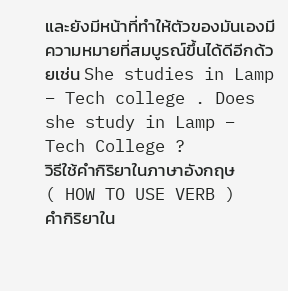และยังมีหน้าที่ทำให้ตัวของมันเองมีความหมายที่สมบูรณ์ขึ้นได้ดีอีกด้วยเช่น She studies in Lamp – Tech college . Does she study in Lamp – Tech College ?
วิธีใช้คำกิริยาในภาษาอังกฤษ
( HOW TO USE VERB )
คำกิริยาใน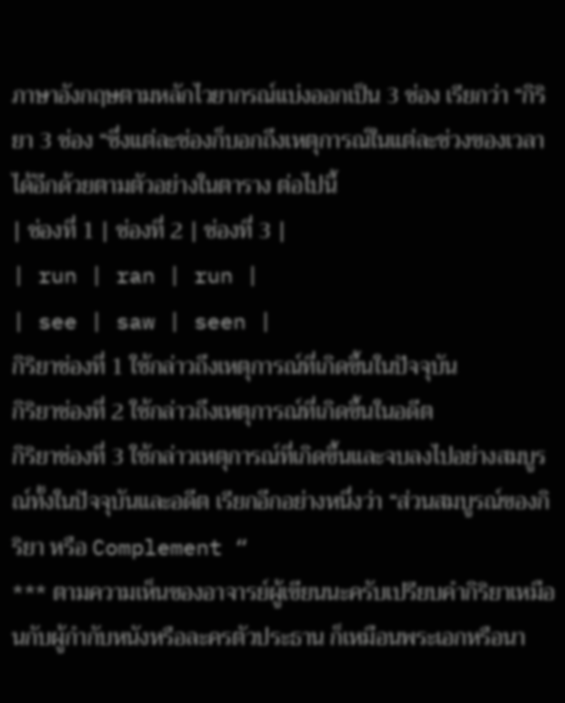ภาษาอังกฤษตามหลักไวยากรณ์แบ่งออกเป็น 3 ช่อง เรียกว่า “กิริยา 3 ช่อง “ซึ่งแต่ละช่องก็บอกถึงเหตุการณ์ในแต่ละช่วงของเวลาได้อีกด้วยตามตัวอย่างในตาราง ต่อไปนี้
| ช่องที่ 1 | ช่องที่ 2 | ช่องที่ 3 |
| run | ran | run |
| see | saw | seen |
กิริยาช่องที่ 1 ใช้กล่าวถึงเหตุการณ์ที่เกิดขึ้นในปัจจุบัน
กิริยาช่องที่ 2 ใช้กล่าวถึงเหตุการณ์ที่เกิดขึ้นในอดีต
กิริยาช่องที่ 3 ใช้กล่าวเหตุการณ์ที่เกิดขึ้นและจบลงไปอย่างสมบูรณ์ทั้งในปัจจุบันและอดีต เรียกอีกอย่างหนึ่งว่า “ส่วนสมบูรณ์ของกิริยา หรือ Complement “
*** ตามความเห็นของอาจารย์ผู้เขียนนะครับเปรียบคำกิริยาเหมือนกับผู้กำกับหนังหรือละครตัวประธาน ก็เหมือนพระเอกหรือนา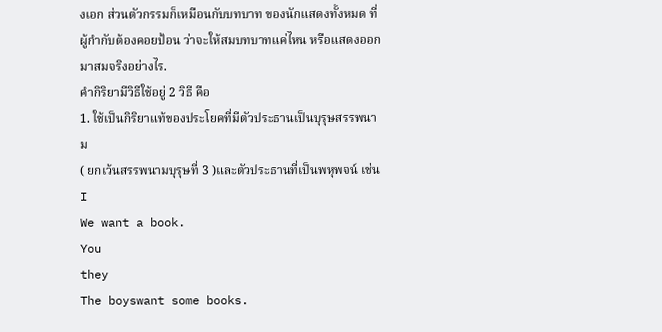งเอก ส่วนตัวกรรมก็เหมือนกับบทบาท ของนักแสดงทั้งหมด ที่ผู้กำกับต้องคอยป้อน ว่าจะให้สมบทบาทแค่ไหน หรือแสดงออกมาสมจริงอย่างไร.
คำกิริยามีวิธีใช้อยู่ 2 วิธี คือ
1. ใช้เป็นกิริยาแท้ของประโยคที่มีตัวประธานเป็นบุรุษสรรพนาม
( ยกเว้นสรรพนามบุรุษที่ 3 )และตัวประธานที่เป็นพหุพจน์ เช่น
I
We want a book.
You
they
The boyswant some books.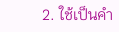2. ใช้เป็นคำ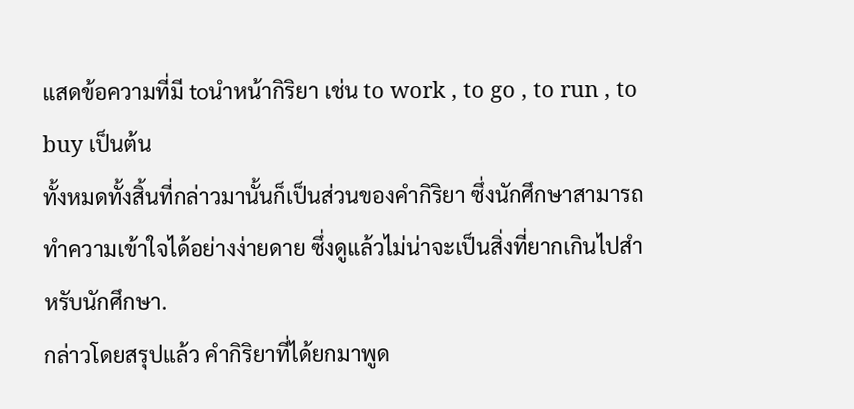แสดข้อความที่มี toนำหน้ากิริยา เช่น to work , to go , to run , to buy เป็นต้น
ทั้งหมดทั้งสิ้นที่กล่าวมานั้นก็เป็นส่วนของคำกิริยา ซึ่งนักศึกษาสามารถทำความเข้าใจได้อย่างง่ายดาย ซึ่งดูแล้วไม่น่าจะเป็นสิ่งที่ยากเกินไปสำหรับนักศึกษา.
กล่าวโดยสรุปแล้ว คำกิริยาที่ได้ยกมาพูด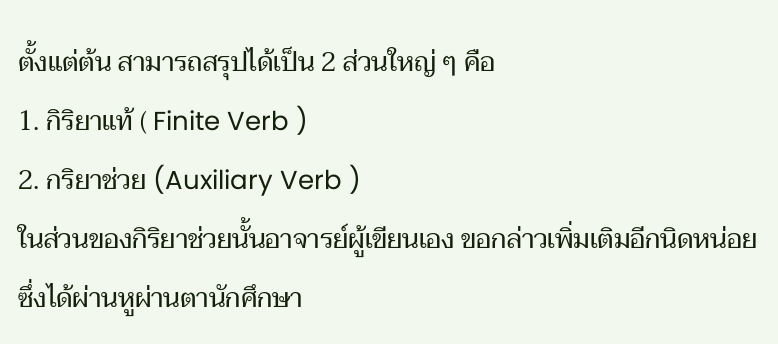ตั้งแต่ต้น สามารถสรุปได้เป็น 2 ส่วนใหญ่ ๆ คือ
1. กิริยาแท้ ( Finite Verb )
2. กริยาช่วย (Auxiliary Verb )
ในส่วนของกิริยาช่วยนั้นอาจารย์ผู้เขียนเอง ขอกล่าวเพิ่มเติมอีกนิดหน่อย ซึ่งได้ผ่านหูผ่านตานักศึกษา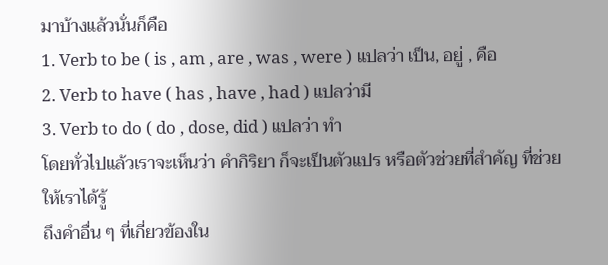มาบ้างแล้วนั่นก็คือ
1. Verb to be ( is , am , are , was , were ) แปลว่า เป็น, อยู่ , คือ
2. Verb to have ( has , have , had ) แปลว่ามี
3. Verb to do ( do , dose, did ) แปลว่า ทำ
โดยทั่วไปแล้วเราจะเห็นว่า คำกิริยา ก็จะเป็นตัวแปร หรือตัวช่วยที่สำคัญ ที่ช่วยให้เราได้รู้
ถึงคำอื่น ๆ ที่เกี่ยวข้องใน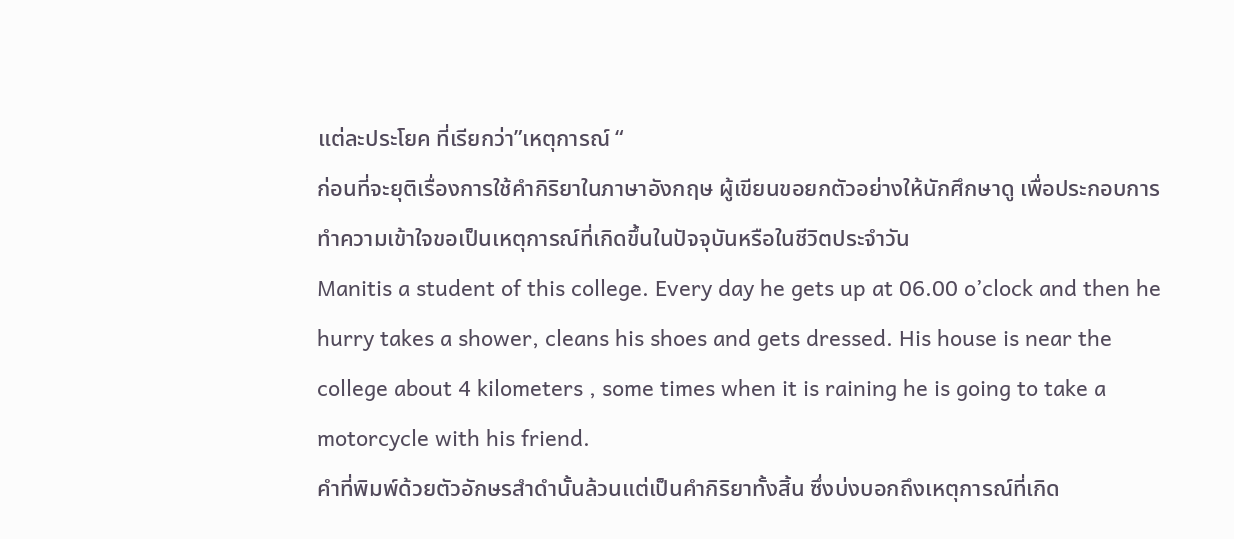แต่ละประโยค ที่เรียกว่า”เหตุการณ์ “
ก่อนที่จะยุติเรื่องการใช้คำกิริยาในภาษาอังกฤษ ผู้เขียนขอยกตัวอย่างให้นักศึกษาดู เพื่อประกอบการทำความเข้าใจขอเป็นเหตุการณ์ที่เกิดขึ้นในปัจจุบันหรือในชีวิตประจำวัน
Manitis a student of this college. Every day he gets up at 06.00 o’clock and then he hurry takes a shower, cleans his shoes and gets dressed. His house is near the college about 4 kilometers , some times when it is raining he is going to take a motorcycle with his friend.
คำที่พิมพ์ด้วยตัวอักษรสำดำนั้นล้วนแต่เป็นคำกิริยาทั้งสิ้น ซึ่งบ่งบอกถึงเหตุการณ์ที่เกิด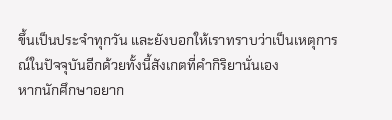ขึ้นเป็นประจำทุกวัน และยังบอกให้เราทราบว่าเป็นเหตุการณ์ในปัจจุบันอีกด้วยทั้งนี้สังเกตที่คำกิริยานั่นเอง
หากนักศึกษาอยาก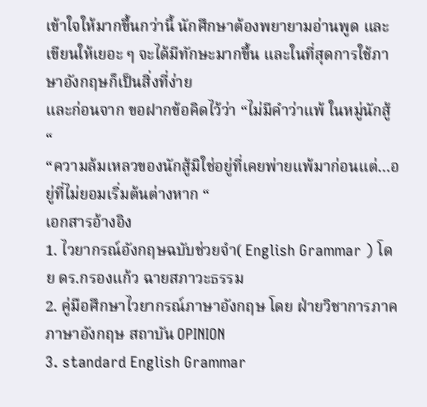เข้าใจให้มากขึ้นกว่านี้ นักศึกษาต้องพยายามอ่านพูด และเขียนให้เยอะ ๆ จะได้มีทักษะมากขึ้น และในที่สุดการใช้ภาษาอังกฤษก็เป็นสิ่งที่ง่าย
และก่อนจาก ขอฝากข้อคิดไว้ว่า “ไม่มีคำว่าแพ้ ในหมู่นักสู้ “
“ความล้มเหลวของนักสู้มิใช่อยู่ที่เคยพ่ายแพ้มาก่อนแต่…อยู่ที่ไม่ยอมเริ่มต้นต่างหาก “
เอกสารอ้างอิง
1. ไวยากรณ์อังกฤษฉบับช่วยจำ( English Grammar ) โดย ดร.กรองแก้ว ฉายสภาวะธรรม
2. คู่มือศึกษาไวยากรณ์ภาษาอังกฤษ โดย ฝ่ายวิชาการภาคภาษาอังกฤษ สถาบัน OPINION
3. standard English Grammar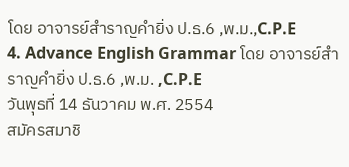โดย อาจารย์สำราญคำยิ่ง ป.ธ.6 ,พ.ม.,C.P.E
4. Advance English Grammar โดย อาจารย์สำราญคำยิ่ง ป.ธ.6 ,พ.ม. ,C.P.E
วันพุธที่ 14 ธันวาคม พ.ศ. 2554
สมัครสมาชิ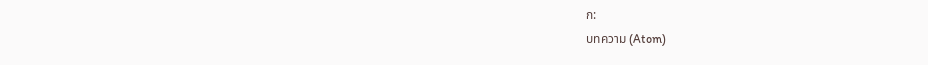ก:
บทความ (Atom)